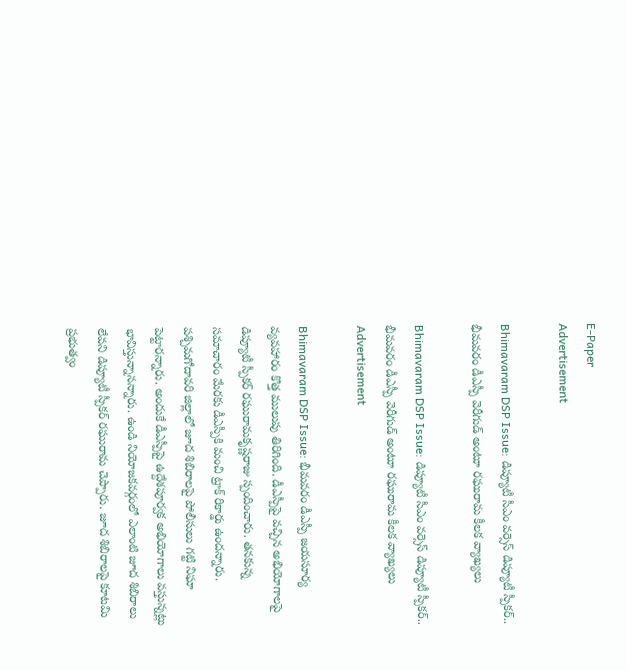E-Paper
Advertisement

Bhimavaram DSP Issue: డిప్యూటీ సీఎం వర్సెస్ డిప్యూటీ స్పీకర్.. భీమవరం డీఎస్పీ వెరీగుడ్ అంటూ రఘురామ కీలక వ్యాఖ్యలు

Bhimavaram DSP Issue: డిప్యూటీ సీఎం వర్సెస్ డిప్యూటీ స్పీకర్.. భీమవరం డీఎస్పీ వెరీగుడ్ అంటూ రఘురామ కీలక వ్యాఖ్యలు
Advertisement

Bhimavaram DSP Issue: భీమవరం డీఎస్పీ జయసూర్య వ్యవహారం కొత్త ములుపు తిరిగింది. డీఎస్పీపై వచ్చిన అభియోగాలపై డిప్యూటీ స్పీకర్ రఘురామకృష్ణరాజు స్పందించారు. తనకున్న సమాచారం మేరకు డీఎస్పీకి మంచి ట్రాక్‌ రికార్డు ఉందన్నారు. పశ్చిమగోదావరి జిల్లాలో జూద శిబిరాలపై పోలీసులు గట్టి నిఘా పెట్టారన్నారు. అందుకే డీఎస్పీపై ఉద్దేశపూర్వక అభియోగాలు వస్తున్నట్లు భావిస్తున్నానన్నారు. ఉండి నియోజకవర్గంలో ఎలాంటి జూద శిబిరాలు లేవని డిప్యూటీ స్పీకర్ రఘురామ చెప్పారు. జూద శిబిరాలపై కూటమి ప్రభుత్వం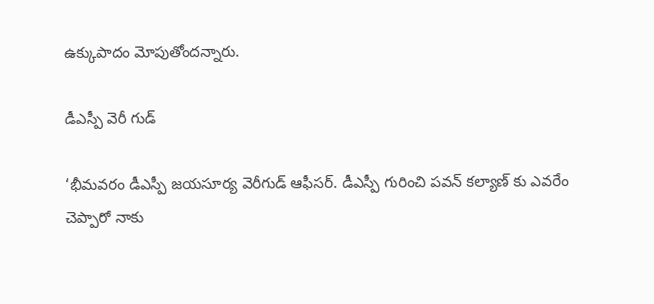ఉక్కుపాదం మోపుతోందన్నారు.

డీఎస్పీ వెరీ గుడ్

‘భీమవరం డీఎస్పీ జయసూర్య వెరీగుడ్ ఆఫీస‌ర్‌. డీఎస్పీ గురించి పవన్‌ కల్యాణ్ కు ఎవరేం చెప్పారో నాకు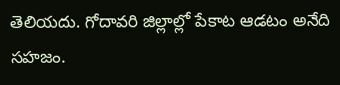తెలియదు. గోదావరి జిల్లాల్లో పేకాట ఆడటం అనేది సహజం.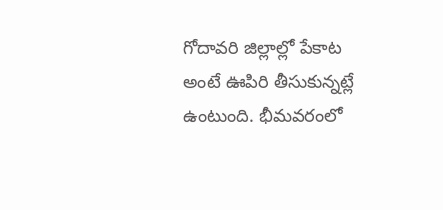గోదావ‌రి జిల్లాల్లో పేకాట అంటే ఊపిరి తీసుకున్నట్లే ఉంటుంది. భీమవరంలో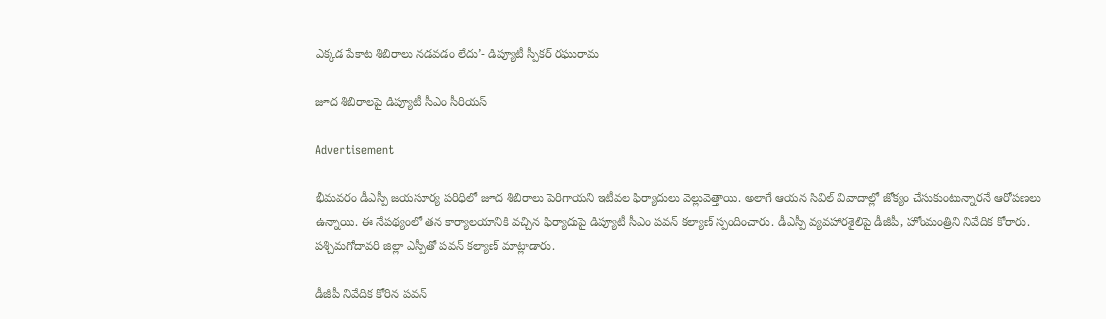ఎక్కడ పేకాట శిబిరాలు నడవడం లేదు’- డిప్యూటీ స్పీక‌ర్ ర‌ఘురామ‌

జూద శిబిరాలపై డిప్యూటీ సీఎం సీరియస్

Advertisement

భీమవరం డీఎస్పీ జయసూర్య పరిధిలో జూద శిబిరాలు పెరిగాయని ఇటీవల ఫిర్యాదులు వెల్లువెత్తాయి. అలాగే ఆయన సివిల్‌ వివాదాల్లో జోక్యం చేసుకుంటున్నారనే ఆరోపణలు ఉన్నాయి. ఈ నేపథ్యంలో తన కార్యాలయానికి వచ్చిన ఫిర్యాదుపై డిప్యూటీ సీఎం పవన్‌ కల్యాణ్‌ స్పందించారు. డీఎస్పీ వ్యవహారశైలిపై డీజీపీ, హోంమంత్రిని నివేదిక కోరారు. పశ్చిమగోదావరి జిల్లా ఎస్పీతో పవన్ కల్యాణ్ మాట్లాడారు.

డీజీపీ నివేదిక కోరిన పవన్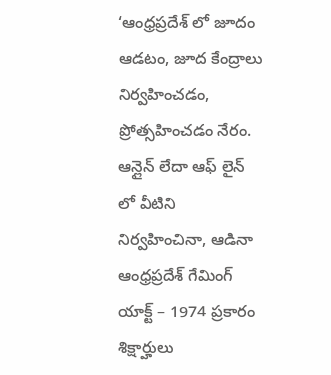‘ఆంధ్రప్రదేశ్ లో జూదం ఆడటం, జూద కేంద్రాలు నిర్వహించడం, ప్రోత్సహించడం నేరం. ఆన్లైన్ లేదా ఆఫ్ లైన్ లో వీటిని నిర్వహించినా, ఆడినా ఆంధ్రప్రదేశ్ గేమింగ్ యాక్ట్ – 1974 ప్రకారం శిక్షార్హులు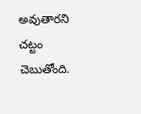అవుతారని చట్టం చెబుతోంది.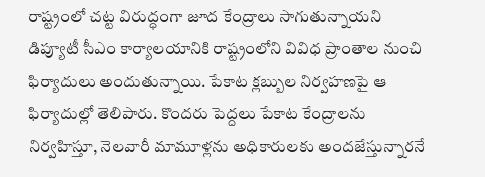రాష్ట్రంలో చట్ట విరుద్ధంగా జూద కేంద్రాలు సాగుతున్నాయని డిప్యూటీ సీఎం కార్యాలయానికి రాష్ట్రంలోని వివిధ ప్రాంతాల నుంచి ఫిర్యాదులు అందుతున్నాయి. పేకాట క్లబ్బుల నిర్వహణపై ఆ ఫిర్యాదుల్లో తెలిపారు. కొందరు పెద్దలు పేకాట కేంద్రాలను నిర్వహిస్తూ, నెలవారీ మామూళ్లను అధికారులకు అందజేస్తున్నారనే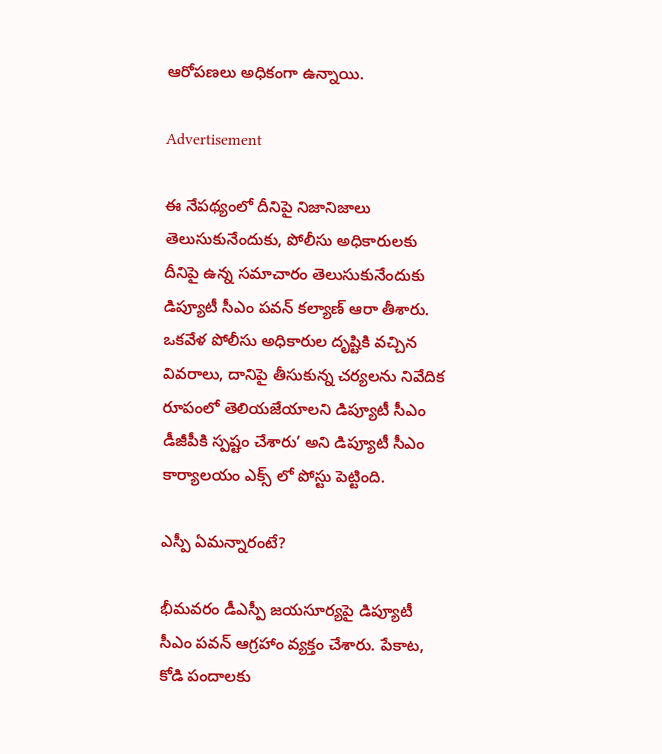ఆరోపణలు అధికంగా ఉన్నాయి.

Advertisement

ఈ నేపథ్యంలో దీనిపై నిజానిజాలు తెలుసుకునేందుకు, పోలీసు అధికారులకు దీనిపై ఉన్న సమాచారం తెలుసుకునేందుకు డిప్యూటీ సీఎం పవన్ కల్యాణ్ ఆరా తీశారు. ఒకవేళ పోలీసు అధికారుల దృష్టికి వచ్చిన వివరాలు, దానిపై తీసుకున్న చర్యలను నివేదిక రూపంలో తెలియజేయాలని డిప్యూటీ సీఎం డీజీపీకి స్పష్టం చేశారు’ అని డిప్యూటీ సీఎం కార్యాలయం ఎక్స్ లో పోస్టు పెట్టింది.

ఎస్పీ ఏమన్నారంటే?

భీమవరం డీఎస్పీ జయసూర్యపై డిప్యూటీ సీఎం పవన్‌ ఆగ్రహాం వ్యక్తం చేశారు. పేకాట, కోడి పందాలకు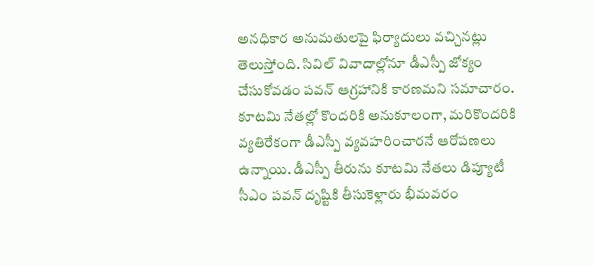అనధికార అనుమతులపై ఫిర్యాదులు వచ్చినట్లు తెలుస్తోంది. సివిల్‌ వివాదాల్లోనూ డీఎస్పీ జోక్యం చేసుకోవడం పవన్‌ ఆగ్రహానికి కారణమని సమాచారం. కూటమి నేతల్లో కొందరికి అనుకూలంగా, మరికొందరికి వ్యతిరేకంగా డీఎస్పీ వ్యవహరించారనే ఆరోపణలు ఉన్నాయి. డీఎస్పీ తీరును కూటమి నేతలు డిప్యూటీ సీఎం పవన్‌ దృష్టికి తీసుకెళ్లారు భీమవరం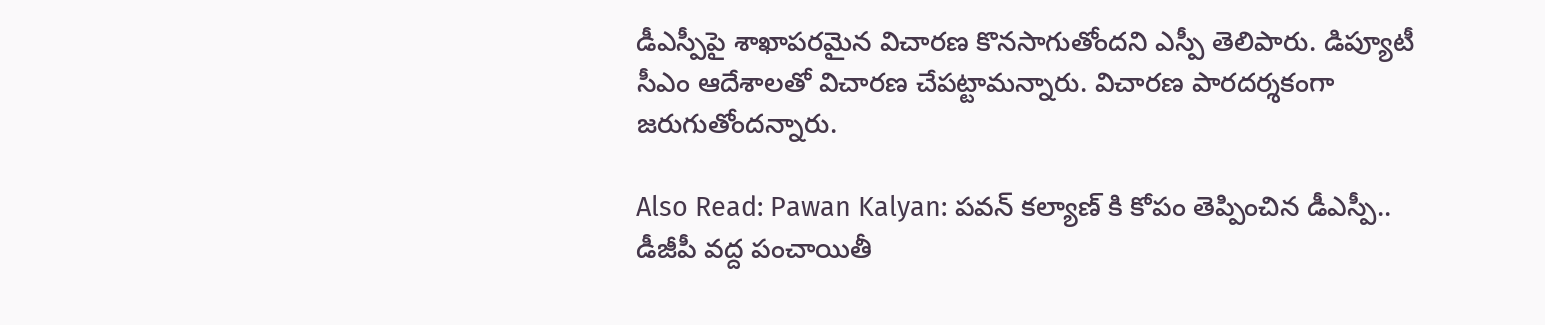డీఎస్పీపై శాఖాపరమైన విచారణ కొనసాగుతోందని ఎస్పీ తెలిపారు. డిప్యూటీ సీఎం ఆదేశాలతో విచారణ చేపట్టామన్నారు. విచారణ పారదర్శకంగా జరుగుతోందన్నారు.

Also Read: Pawan Kalyan: పవన్ కల్యాణ్ కి కోపం తెప్పించిన డీఎస్పీ.. డీజీపీ వద్ద పంచాయితీ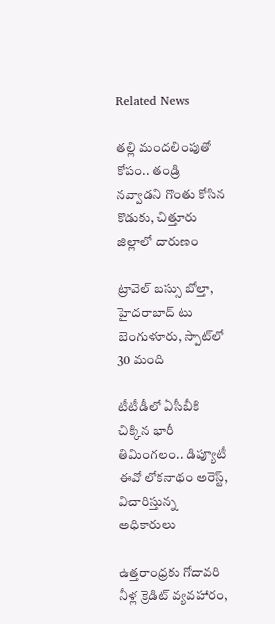Related News

తల్లి మందలింపుతో కోపం.. తండ్రి నవ్వాడని గొంతు కోసిన కొడుకు, చిత్తూరు జిల్లాలో దారుణం

ట్రావెల్ బస్సు బోల్తా, హైదరాబాద్ టు బెంగుళూరు, స్పాట్‌లో 30 మంది

టీటీడీలో ఏసీబీకి చిక్కిన భారీ తిమింగలం.. డిప్యూటీ ఈవో లోకనాథం అరెస్ట్, విచారిస్తున్న అధికారులు

ఉత్తరాంధ్రకు గోదావరి నీళ్ల క్రెడిట్ వ్యవహారం,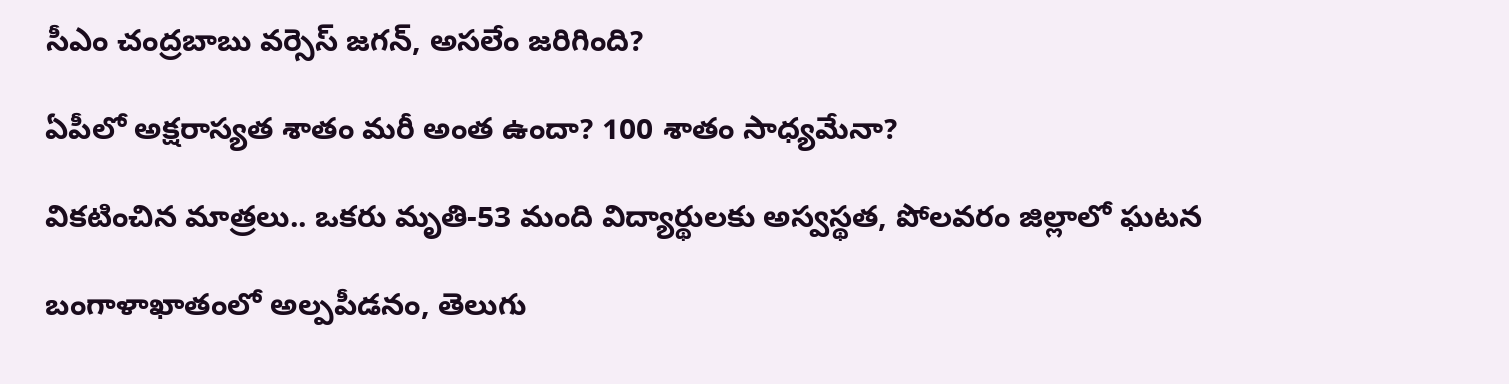సీఎం చంద్రబాబు వర్సెస్ జగన్, అసలేం జరిగింది?

ఏపీలో అక్షరాస్యత శాతం మరీ అంత ఉందా? 100 శాతం సాధ్యమేనా?

వికటించిన మాత్రలు.. ఒకరు మృతి-53 మంది విద్యార్థులకు అస్వస్థత, పోలవరం జిల్లాలో ఘటన

బంగాళాఖాతంలో అల్పపీడనం, తెలుగు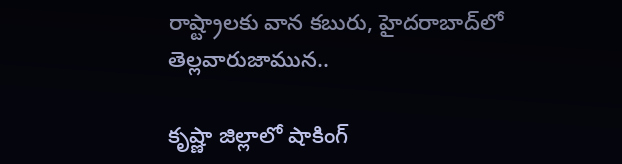రాష్ట్రాలకు వాన కబురు, హైదరాబాద్‌లో తెల్లవారుజామున..

కృష్ణా జిల్లాలో షాకింగ్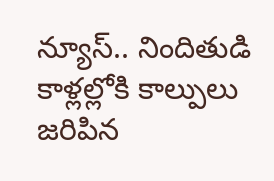న్యూస్.. నిందితుడి కాళ్లల్లోకి కాల్పులు జరిపిన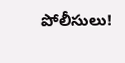పోలీసులు!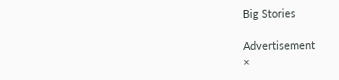Big Stories

Advertisement
×